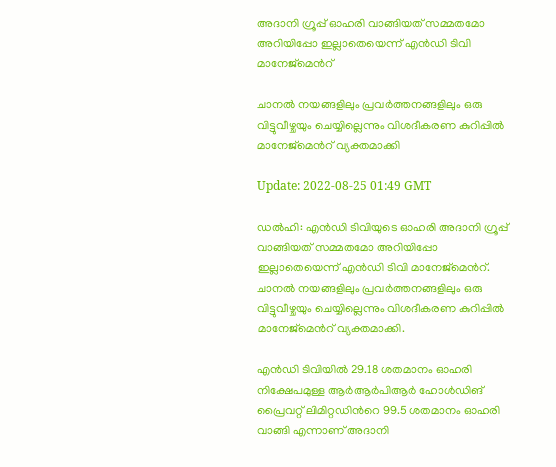അദാനി ഗ്രൂപ്പ് ഓഹരി വാങ്ങിയത് സമ്മതമോ അറിയിപ്പോ ഇല്ലാതെയെന്ന് എന്‍ഡി ടിവി മാനേജ്മെന്‍റ്

ചാനൽ നയങ്ങളിലും പ്രവർത്തനങ്ങളിലും ഒരു വിട്ടുവീഴ്ചയും ചെയ്യില്ലെന്നും വിശദീകരണ കുറിപ്പില്‍ മാനേജ്മെന്‍റ് വ്യക്തമാക്കി

Update: 2022-08-25 01:49 GMT

ഡല്‍ഹി: എന്‍ഡി ടിവിയുടെ ഓഹരി അദാനി ഗ്രൂപ്പ് വാങ്ങിയത് സമ്മതമോ അറിയിപ്പോ ഇല്ലാതെയെന്ന് എന്‍ഡി ടിവി മാനേജ്മെന്‍റ്. ചാനൽ നയങ്ങളിലും പ്രവർത്തനങ്ങളിലും ഒരു വിട്ടുവീഴ്ചയും ചെയ്യില്ലെന്നും വിശദീകരണ കുറിപ്പില്‍ മാനേജ്മെന്‍റ് വ്യക്തമാക്കി.

എൻഡി ടിവിയിൽ 29.18 ശതമാനം ഓഹരി നിക്ഷേപമുള്ള ആർആർപിആർ ഹോൾഡിങ് പ്രൈവറ്റ് ലിമിറ്റഡിന്‍റെ 99.5 ശതമാനം ഓഹരി വാങ്ങി എന്നാണ് അദാനി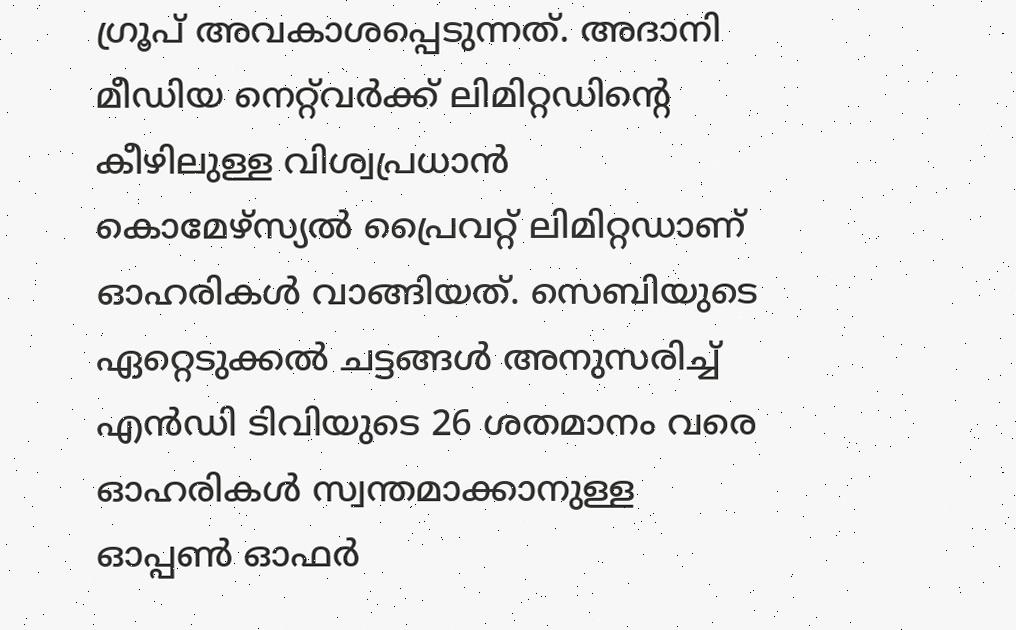ഗ്രൂപ് അവകാശപ്പെടുന്നത്. അദാനി മീഡിയ നെറ്റ്‍വർക്ക് ലിമിറ്റഡിന്‍റെ കീഴിലുള്ള വിശ്വപ്രധാൻ കൊമേഴ്സ്യൽ പ്രൈവറ്റ്‌ ലിമിറ്റഡാണ്‌ ഓഹരികൾ വാങ്ങിയത്‌. സെബിയുടെ ഏറ്റെടുക്കൽ ചട്ടങ്ങൾ അനുസരിച്ച് എൻഡി ടിവിയുടെ 26 ശതമാനം വരെ ഓഹരികൾ സ്വന്തമാക്കാനുള്ള ഓപ്പൺ ഓഫര്‍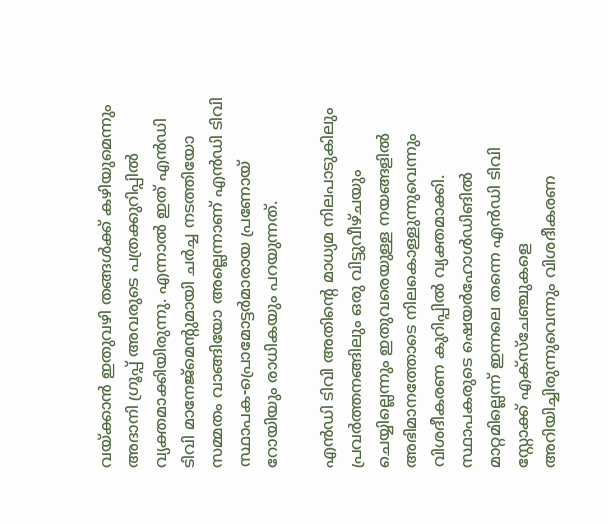വയ്ക്കാന്‍ ഇതുവഴി തങ്ങൾക്ക് കഴിയുമെന്നും അദാനി ഗ്രൂപ്പ് അവരുടെ പത്രക്കുറിപ്പിൽ വ്യക്തമാക്കിയിരുന്നു. എന്നാൽ ഇത് എൻഡി ടിവി മാനേജ്മെന്‍റുമായി ചർച്ച നടത്തിയോ സമ്മതം വാങ്ങിയോ അല്ലെന്നാണ് എന്‍ഡി ടിവി സ്ഥാപക-പ്രൊമോട്ടർമാരായ പ്രണോയ് റോയിയും രാധികയും പറയുന്നത്.

എൻ‌ഡി ‌ടി‌വി അതിന്‍റെ മാധ്യമ നിലപാടുകിലും പ്രവർത്തനങ്ങിലും ഒരു വിട്ടുവീഴ്ചയും ചെയ്യില്ലെന്നും ഇതുവരെയുള്ള നയങ്ങളിൽ അഭിമാനത്തോടെ നിലകൊള്ളുന്നുവെന്നും വിശദീകരണ കുറിപ്പില്‍ വ്യക്തമാക്കി. സ്ഥാപകരുടെ ഷെയർഹോൾഡിങിൽ മാറ്റമില്ലെന്ന് ഇന്നലെ തന്നെ എൻഡി ടിവി സ്റ്റോക്ക് എക്സ്ചേഞ്ചുകളെ അറിയിച്ചിരുന്നുവെന്നും വിശദീകരണ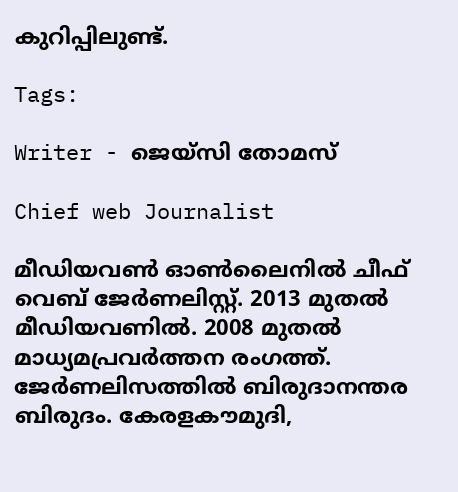കുറിപ്പിലുണ്ട്.

Tags:

Writer - ജെയ്സി തോമസ്

Chief web Journalist

മീഡിയവൺ ഓൺലൈനിൽ ചീഫ് വെബ് ജേർണലിസ്റ്റ്. 2013 മുതൽ മീഡിയവണിൽ. 2008 മുതൽ മാധ്യമപ്രവർത്തന രംഗത്ത്. ജേർണലിസത്തിൽ ബിരുദാനന്തര ബിരുദം. കേരളകൗമുദി,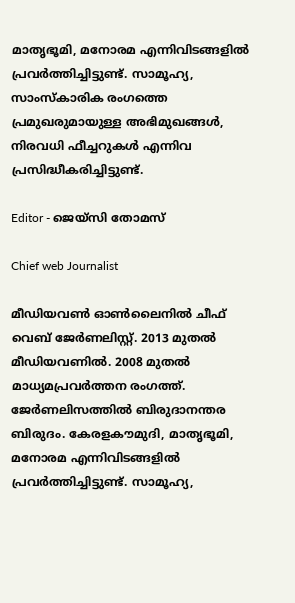മാതൃഭൂമി, മനോരമ എന്നിവിടങ്ങളിൽ പ്രവർത്തിച്ചിട്ടുണ്ട്. സാമൂഹ്യ, സാംസ്‌കാരിക രംഗത്തെ പ്രമുഖരുമായുള്ള അഭിമുഖങ്ങൾ, നിരവധി ഫീച്ചറുകൾ എന്നിവ പ്രസിദ്ധീകരിച്ചിട്ടുണ്ട്.

Editor - ജെയ്സി തോമസ്

Chief web Journalist

മീഡിയവൺ ഓൺലൈനിൽ ചീഫ് വെബ് ജേർണലിസ്റ്റ്. 2013 മുതൽ മീഡിയവണിൽ. 2008 മുതൽ മാധ്യമപ്രവർത്തന രംഗത്ത്. ജേർണലിസത്തിൽ ബിരുദാനന്തര ബിരുദം. കേരളകൗമുദി, മാതൃഭൂമി, മനോരമ എന്നിവിടങ്ങളിൽ പ്രവർത്തിച്ചിട്ടുണ്ട്. സാമൂഹ്യ,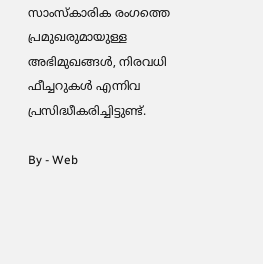സാംസ്‌കാരിക രംഗത്തെ പ്രമുഖരുമായുള്ള അഭിമുഖങ്ങൾ, നിരവധി ഫീച്ചറുകൾ എന്നിവ പ്രസിദ്ധീകരിച്ചിട്ടുണ്ട്.

By - Web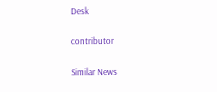Desk

contributor

Similar News